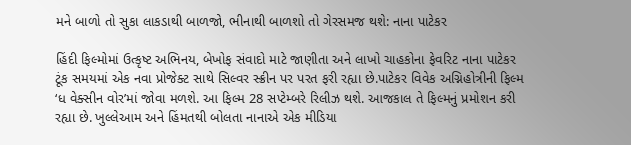મને બાળો તો સુકા લાકડાથી બાળજો, ભીનાથી બાળશો તો ગેરસમજ થશે: નાના પાટેકર

હિંદી ફિલ્મોમાં ઉત્કૃષ્ટ અભિનય, બેખોફ સંવાદો માટે જાણીતા અને લાખો ચાહકોના ફેવરિટ નાના પાટેકર ટૂંક સમયમાં એક નવા પ્રોજેક્ટ સાથે સિલ્વર સ્ક્રીન પર પરત ફરી રહ્યા છે.પાટેકર વિવેક અગ્નિહોત્રીની ફિલ્મ ‘ધ વેક્સીન વોર’માં જોવા મળશે. આ ફિલ્મ 28 સપ્ટેમ્બરે રિલીઝ થશે. આજકાલ તે ફિલ્મનું પ્રમોશન કરી રહ્યા છે. ખુલ્લેઆમ અને હિંમતથી બોલતા નાનાએ એક મીડિયા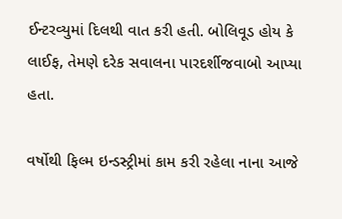ઈન્ટરવ્યુમાં દિલથી વાત કરી હતી. બોલિવૂડ હોય કે લાઈફ, તેમણે દરેક સવાલના પારદર્શીજવાબો આપ્યા હતા.

વર્ષોથી ફિલ્મ ઇન્ડસ્ટ્રીમાં કામ કરી રહેલા નાના આજે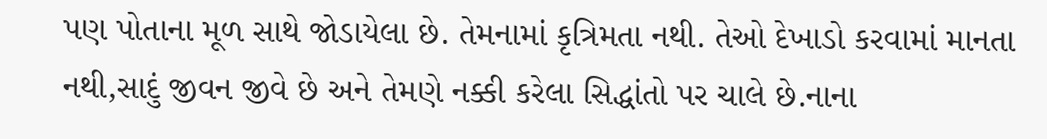પણ પોતાના મૂળ સાથે જોડાયેલા છે. તેમનામાં કૃત્રિમતા નથી. તેઓ દેખાડો કરવામાં માનતા નથી,સાદું જીવન જીવે છે અને તેમણે નક્કી કરેલા સિદ્ધાંતો પર ચાલે છે.નાના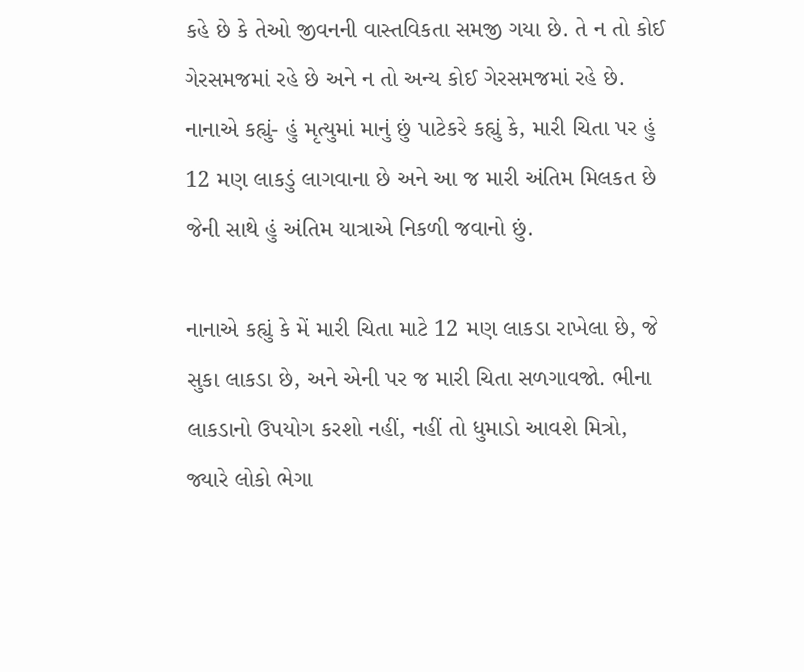કહે છે કે તેઓ જીવનની વાસ્તવિકતા સમજી ગયા છે. તે ન તો કોઈ ગેરસમજમાં રહે છે અને ન તો અન્ય કોઈ ગેરસમજમાં રહે છે. નાનાએ કહ્યું- હું મૃત્યુમાં માનું છું પાટેકરે કહ્યું કે, મારી ચિતા પર હું 12 મણ લાકડું લાગવાના છે અને આ જ મારી અંતિમ મિલકત છે જેની સાથે હું અંતિમ યાત્રાએ નિકળી જવાનો છું.

નાનાએ કહ્યું કે મેં મારી ચિતા માટે 12 મણ લાકડા રાખેલા છે, જે સુકા લાકડા છે, અને એની પર જ મારી ચિતા સળગાવજો. ભીના લાકડાનો ઉપયોગ કરશો નહીં, નહીં તો ધુમાડો આવશે મિત્રો, જ્યારે લોકો ભેગા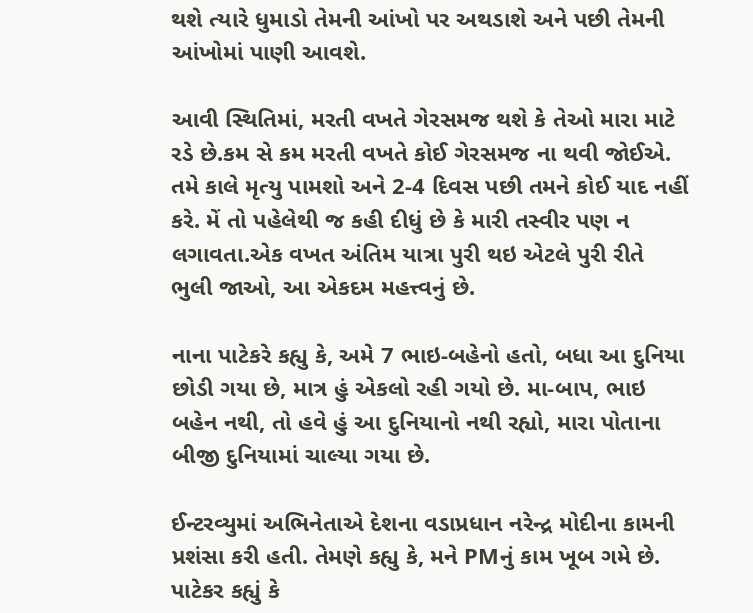થશે ત્યારે ધુમાડો તેમની આંખો પર અથડાશે અને પછી તેમની આંખોમાં પાણી આવશે.

આવી સ્થિતિમાં, મરતી વખતે ગેરસમજ થશે કે તેઓ મારા માટે રડે છે.કમ સે કમ મરતી વખતે કોઈ ગેરસમજ ના થવી જોઈએ. તમે કાલે મૃત્યુ પામશો અને 2-4 દિવસ પછી તમને કોઈ યાદ નહીં કરે. મેં તો પહેલેથી જ કહી દીધું છે કે મારી તસ્વીર પણ ન લગાવતા.એક વખત અંતિમ યાત્રા પુરી થઇ એટલે પુરી રીતે ભુલી જાઓ, આ એકદમ મહત્ત્વનું છે.

નાના પાટેકરે કહ્યુ કે, અમે 7 ભાઇ-બહેનો હતો, બધા આ દુનિયા છોડી ગયા છે, માત્ર હું એકલો રહી ગયો છે. મા-બાપ, ભાઇ બહેન નથી, તો હવે હું આ દુનિયાનો નથી રહ્યો, મારા પોતાના બીજી દુનિયામાં ચાલ્યા ગયા છે.

ઈન્ટરવ્યુમાં અભિનેતાએ દેશના વડાપ્રધાન નરેન્દ્ર મોદીના કામની પ્રશંસા કરી હતી. તેમણે કહ્યુ કે, મને PMનું કામ ખૂબ ગમે છે. પાટેકર કહ્યું કે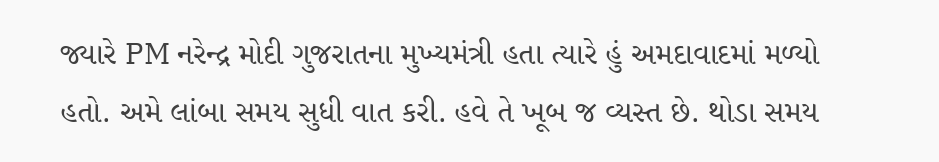જ્યારે PM નરેન્દ્ર મોદી ગુજરાતના મુખ્યમંત્રી હતા ત્યારે હું અમદાવાદમાં મળ્યો હતો. અમે લાંબા સમય સુધી વાત કરી. હવે તે ખૂબ જ વ્યસ્ત છે. થોડા સમય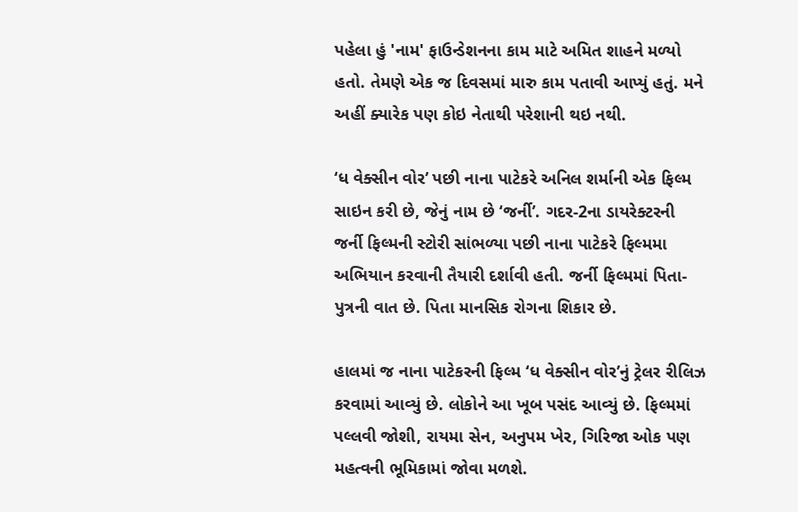પહેલા હું 'નામ' ફાઉન્ડેશનના કામ માટે અમિત શાહને મળ્યો હતો. તેમણે એક જ દિવસમાં મારુ કામ પતાવી આપ્યું હતું. મને અહીં ક્યારેક પણ કોઇ નેતાથી પરેશાની થઇ નથી.

‘ધ વેક્સીન વોર’ પછી નાના પાટેકરે અનિલ શર્માની એક ફિલ્મ સાઇન કરી છે, જેનું નામ છે ‘જર્ની’. ગદર-2ના ડાયરેક્ટરની જર્ની ફિલ્મની સ્ટોરી સાંભળ્યા પછી નાના પાટેકરે ફિલ્મમા અભિયાન કરવાની તૈયારી દર્શાવી હતી. જર્ની ફિલ્મમાં પિતા-પુત્રની વાત છે. પિતા માનસિક રોગના શિકાર છે.

હાલમાં જ નાના પાટેકરની ફિલ્મ ‘ધ વેક્સીન વોર’નું ટ્રેલર રીલિઝ કરવામાં આવ્યું છે. લોકોને આ ખૂબ પસંદ આવ્યું છે. ફિલ્મમાં પલ્લવી જોશી, રાયમા સેન, અનુપમ ખેર, ગિરિજા ઓક પણ મહત્વની ભૂમિકામાં જોવા મળશે.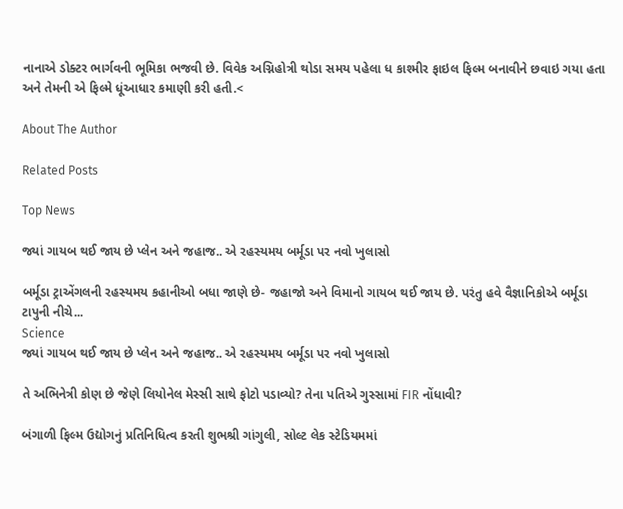નાનાએ ડોક્ટર ભાર્ગવની ભૂમિકા ભજવી છે. વિવેક અગ્નિહોત્રી થોડા સમય પહેલા ધ કાશ્મીર ફાઇલ ફિલ્મ બનાવીને છવાઇ ગયા હતા અને તેમની એ ફિલ્મે ધૂંઆધાર કમાણી કરી હતી.<

About The Author

Related Posts

Top News

જ્યાં ગાયબ થઈ જાય છે પ્લેન અને જહાજ.. એ રહસ્યમય બર્મૂડા પર નવો ખુલાસો

બર્મૂડા ટ્રાએંગલની રહસ્યમય કહાનીઓ બધા જાણે છે- જહાજો અને વિમાનો ગાયબ થઈ જાય છે. પરંતુ હવે વૈજ્ઞાનિકોએ બર્મૂડા ટાપુની નીચે...
Science
જ્યાં ગાયબ થઈ જાય છે પ્લેન અને જહાજ.. એ રહસ્યમય બર્મૂડા પર નવો ખુલાસો

તે અભિનેત્રી કોણ છે જેણે લિયોનેલ મેસ્સી સાથે ફોટો પડાવ્યો? તેના પતિએ ગુસ્સામાં FIR નોંધાવી?

બંગાળી ફિલ્મ ઉદ્યોગનું પ્રતિનિધિત્વ કરતી શુભશ્રી ગાંગુલી, સોલ્ટ લેક સ્ટેડિયમમાં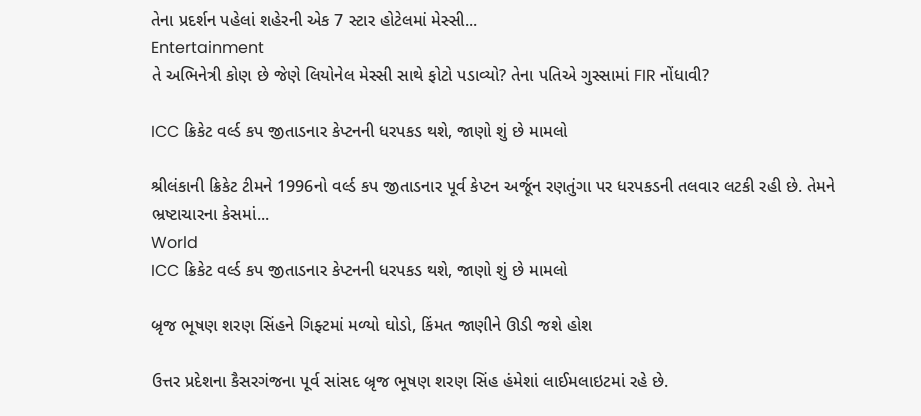તેના પ્રદર્શન પહેલાં શહેરની એક 7 સ્ટાર હોટેલમાં મેસ્સી...
Entertainment
તે અભિનેત્રી કોણ છે જેણે લિયોનેલ મેસ્સી સાથે ફોટો પડાવ્યો? તેના પતિએ ગુસ્સામાં FIR નોંધાવી?

ICC ક્રિકેટ વર્લ્ડ કપ જીતાડનાર કેપ્ટનની ધરપકડ થશે, જાણો શું છે મામલો

શ્રીલંકાની ક્રિકેટ ટીમને 1996નો વર્લ્ડ કપ જીતાડનાર પૂર્વ કેપ્ટન અર્જૂન રણતુંગા પર ધરપકડની તલવાર લટકી રહી છે. તેમને ભ્રષ્ટાચારના કેસમાં...
World
ICC ક્રિકેટ વર્લ્ડ કપ જીતાડનાર કેપ્ટનની ધરપકડ થશે, જાણો શું છે મામલો

બ્રૃજ ભૂષણ શરણ સિંહને ગિફ્ટમાં મળ્યો ઘોડો, કિંમત જાણીને ઊડી જશે હોશ

ઉત્તર પ્રદેશના કૈસરગંજના પૂર્વ સાંસદ બ્રૃજ ભૂષણ શરણ સિંહ હંમેશાં લાઈમલાઇટમાં રહે છે.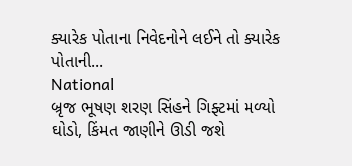ક્યારેક પોતાના નિવેદનોને લઈને તો ક્યારેક પોતાની...
National
બ્રૃજ ભૂષણ શરણ સિંહને ગિફ્ટમાં મળ્યો ઘોડો, કિંમત જાણીને ઊડી જશે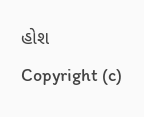હોશ
Copyright (c)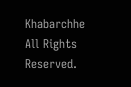Khabarchhe All Rights Reserved.